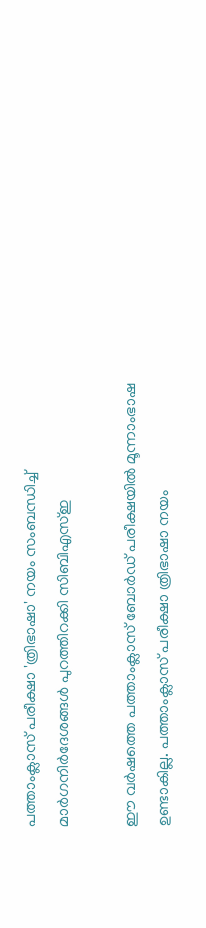പത്താംക്ലാസ് പരീക്ഷാ 'ത്രിഭാഷാ' നയം സംബന്ധിച്ച് മാര്‍ഗനിര്‍ദേശങ്ങള്‍ പുറത്തിറക്കി സിബിഎസ്ഇ

ഈ വര്‍ഷത്തെ പത്താംക്ലാസ് ബോര്‍ഡ് പരീക്ഷയില്‍ മൂന്നാംഭാഷ ഉണ്ടാകില്ല. പത്താംക്ലാസ് പരീക്ഷാ ത്രിഭാഷാ നയം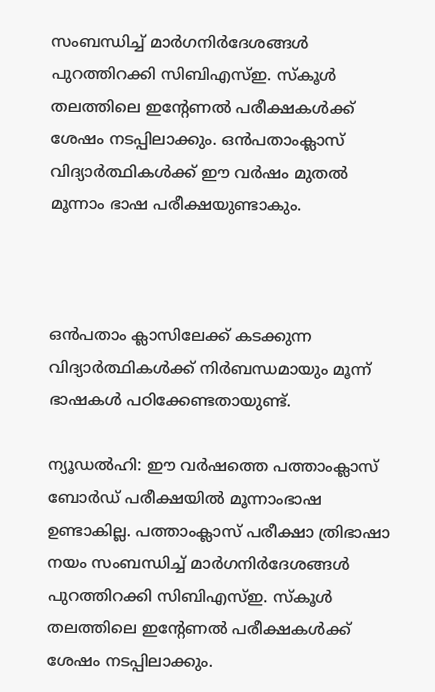സംബന്ധിച്ച് മാര്‍ഗനിര്‍ദേശങ്ങള്‍ പുറത്തിറക്കി സിബിഎസ്ഇ. സ്‌കൂള്‍ തലത്തിലെ ഇന്റേണല്‍ പരീക്ഷകള്‍ക്ക് ശേഷം നടപ്പിലാക്കും. ഒന്‍പതാംക്ലാസ് വിദ്യാര്‍ത്ഥികള്‍ക്ക് ഈ വര്‍ഷം മുതല്‍ മൂന്നാം ഭാഷ പരീക്ഷയുണ്ടാകും.



ഒന്‍പതാം ക്ലാസിലേക്ക് കടക്കുന്ന വിദ്യാര്‍ത്ഥികള്‍ക്ക് നിര്‍ബന്ധമായും മൂന്ന് ഭാഷകള്‍ പഠിക്കേണ്ടതായുണ്ട്.

ന്യൂഡല്‍ഹി: ഈ വര്‍ഷത്തെ പത്താംക്ലാസ് ബോര്‍ഡ് പരീക്ഷയില്‍ മൂന്നാംഭാഷ ഉണ്ടാകില്ല. പത്താംക്ലാസ് പരീക്ഷാ ത്രിഭാഷാ നയം സംബന്ധിച്ച് മാര്‍ഗനിര്‍ദേശങ്ങള്‍ പുറത്തിറക്കി സിബിഎസ്ഇ. സ്‌കൂള്‍ തലത്തിലെ ഇന്റേണല്‍ പരീക്ഷകള്‍ക്ക് ശേഷം നടപ്പിലാക്കും.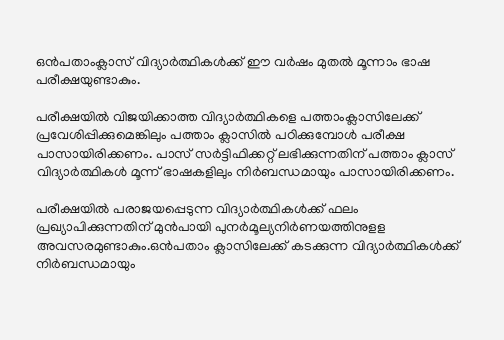ഒന്‍പതാംക്ലാസ് വിദ്യാര്‍ത്ഥികള്‍ക്ക് ഈ വര്‍ഷം മുതല്‍ മൂന്നാം ഭാഷ പരീക്ഷയുണ്ടാകും.

പരീക്ഷയില്‍ വിജയിക്കാത്ത വിദ്യാര്‍ത്ഥികളെ പത്താംക്ലാസിലേക്ക് പ്രവേശിപ്പിക്കുമെങ്കിലും പത്താം ക്ലാസില്‍ പഠിക്കുമ്പോള്‍ പരീക്ഷ പാസായിരിക്കണം. പാസ് സര്‍ട്ടിഫിക്കറ്റ് ലഭിക്കുന്നതിന് പത്താം ക്ലാസ് വിദ്യാര്‍ത്ഥികള്‍ മൂന്ന് ഭാഷകളിലും നിര്‍ബന്ധമായും പാസായിരിക്കണം.

പരീക്ഷയില്‍ പരാജയപ്പെടുന്ന വിദ്യാര്‍ത്ഥികള്‍ക്ക് ഫലം പ്രഖ്യാപിക്കുന്നതിന് മുന്‍പായി പുനര്‍മൂല്യനിര്‍ണയത്തിനുളള അവസരമുണ്ടാകും.ഒന്‍പതാം ക്ലാസിലേക്ക് കടക്കുന്ന വിദ്യാര്‍ത്ഥികള്‍ക്ക് നിര്‍ബന്ധമായും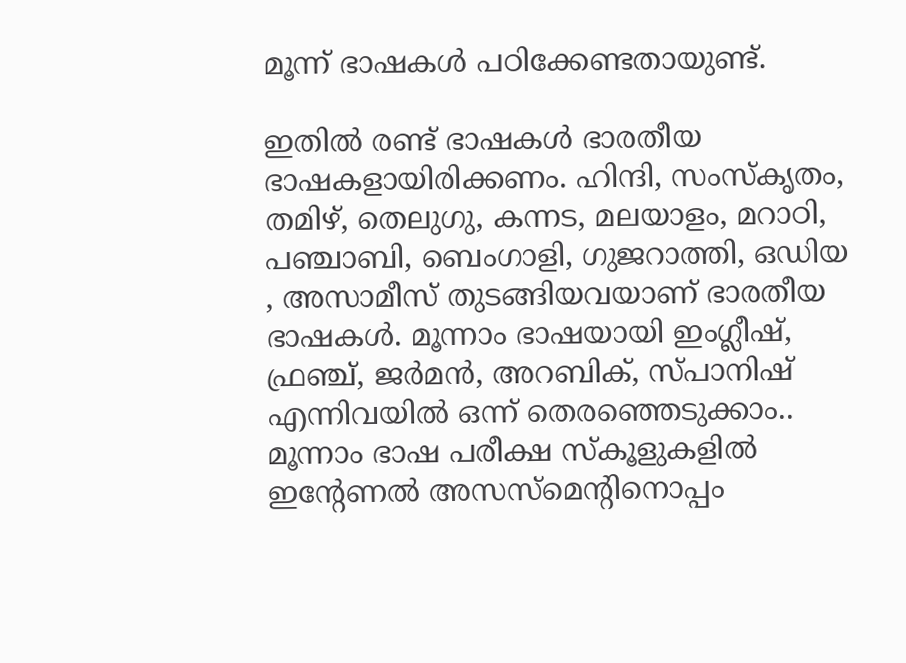മൂന്ന് ഭാഷകള്‍ പഠിക്കേണ്ടതായുണ്ട്.

ഇതില്‍ രണ്ട് ഭാഷകള്‍ ഭാരതീയ ഭാഷകളായിരിക്കണം. ഹിന്ദി, സംസ്‌കൃതം, തമിഴ്, തെലുഗു, കന്നട, മലയാളം, മറാഠി, പഞ്ചാബി, ബെംഗാളി, ഗുജറാത്തി, ഒഡിയ , അസാമീസ് തുടങ്ങിയവയാണ് ഭാരതീയ ഭാഷകള്‍. മൂന്നാം ഭാഷയായി ഇംഗ്ലീഷ്, ഫ്രഞ്ച്, ജര്‍മന്‍, അറബിക്, സ്പാനിഷ് എന്നിവയിൽ ഒന്ന് തെരഞ്ഞെടുക്കാം.. മൂന്നാം ഭാഷ പരീക്ഷ സ്‌കൂളുകളില്‍ ഇന്റേണല്‍ അസസ്‌മെന്റിനൊപ്പം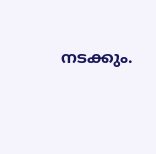നടക്കും.